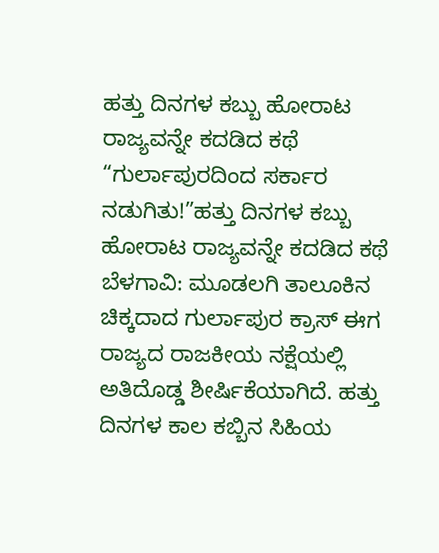ಹತ್ತು ದಿನಗಳ ಕಬ್ಬು ಹೋರಾಟ ರಾಜ್ಯವನ್ನೇ ಕದಡಿದ ಕಥೆ
“ಗುರ್ಲಾಪುರದಿಂದ ಸರ್ಕಾರ ನಡುಗಿತು!”ಹತ್ತು ದಿನಗಳ ಕಬ್ಬು ಹೋರಾಟ ರಾಜ್ಯವನ್ನೇ ಕದಡಿದ ಕಥೆ ಬೆಳಗಾವಿ: ಮೂಡಲಗಿ ತಾಲೂಕಿನ ಚಿಕ್ಕದಾದ ಗುರ್ಲಾಪುರ ಕ್ರಾಸ್ ಈಗ ರಾಜ್ಯದ ರಾಜಕೀಯ ನಕ್ಷೆಯಲ್ಲಿ ಅತಿದೊಡ್ಡ ಶೀರ್ಷಿಕೆಯಾಗಿದೆ. ಹತ್ತು ದಿನಗಳ ಕಾಲ ಕಬ್ಬಿನ ಸಿಹಿಯ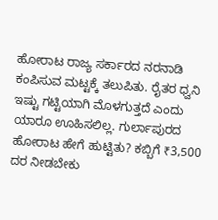ಹೋರಾಟ ರಾಜ್ಯ ಸರ್ಕಾರದ ನರನಾಡಿ ಕಂಪಿಸುವ ಮಟ್ಟಕ್ಕೆ ತಲುಪಿತು. ರೈತರ ಧ್ವನಿ ಇಷ್ಟು ಗಟ್ಟಿಯಾಗಿ ಮೊಳಗುತ್ತದೆ ಎಂದು ಯಾರೂ ಊಹಿಸಲಿಲ್ಲ. ಗುರ್ಲಾಪುರದ ಹೋರಾಟ ಹೇಗೆ ಹುಟ್ಟಿತು? ಕಬ್ಬಿಗೆ ₹3,500 ದರ ನೀಡಬೇಕು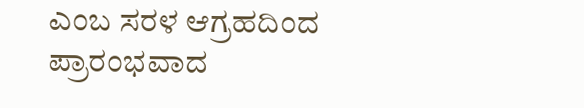ಎಂಬ ಸರಳ ಆಗ್ರಹದಿಂದ ಪ್ರಾರಂಭವಾದ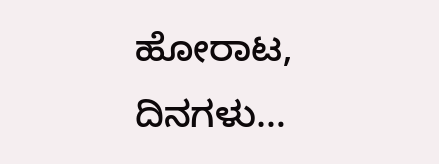ಹೋರಾಟ, ದಿನಗಳು…